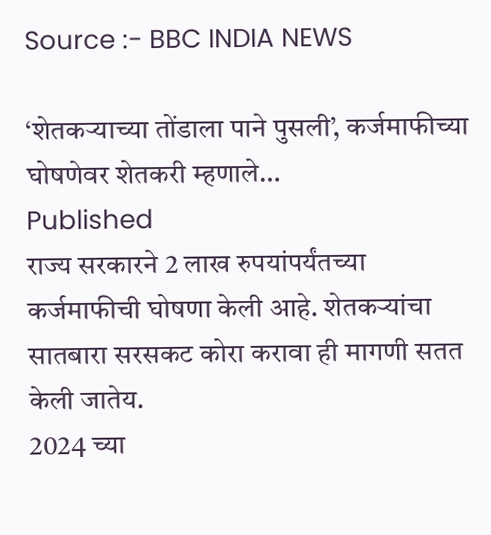Source :- BBC INDIA NEWS

‘शेतकऱ्याच्या तोंडाला पाने पुसली’, कर्जमाफीच्या घोषणेवर शेतकरी म्हणाले…
Published
राज्य सरकारने 2 लाख रुपयांपर्यंतच्या कर्जमाफीची घोषणा केली आहे. शेतकऱ्यांचा सातबारा सरसकट कोरा करावा ही मागणी सतत केली जातेय.
2024 च्या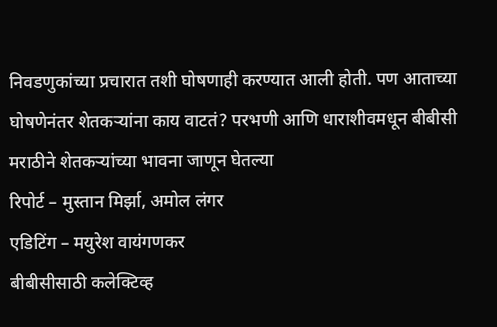निवडणुकांच्या प्रचारात तशी घोषणाही करण्यात आली होती. पण आताच्या घोषणेनंतर शेतकऱ्यांना काय वाटतं? परभणी आणि धाराशीवमधून बीबीसी मराठीने शेतकऱ्यांच्या भावना जाणून घेतल्या
रिपोर्ट – मुस्तान मिर्झा, अमोल लंगर
एडिटिंग – मयुरेश वायंगणकर
बीबीसीसाठी कलेक्टिव्ह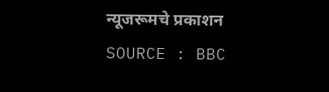न्यूजरूमचे प्रकाशन
SOURCE : BBC